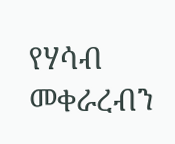የሃሳብ መቀራረብን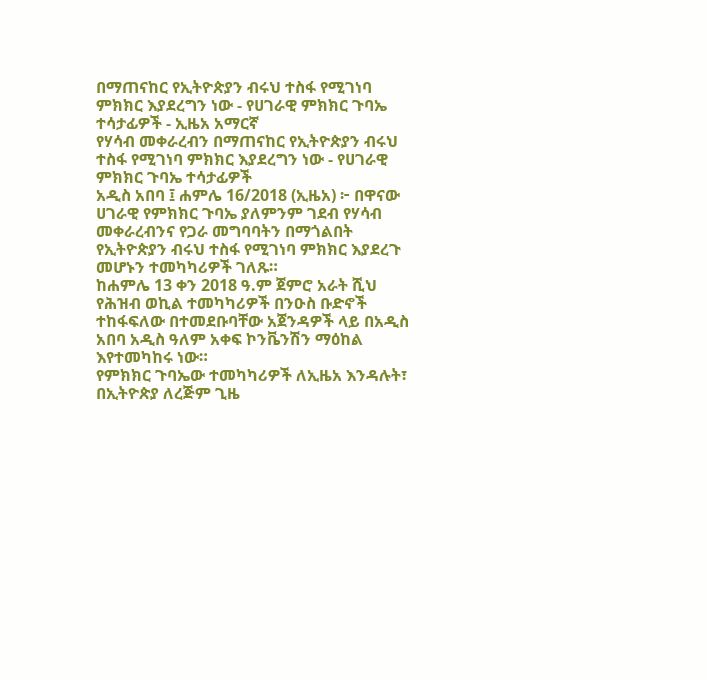በማጠናከር የኢትዮጵያን ብሩህ ተስፋ የሚገነባ ምክክር እያደረግን ነው - የሀገራዊ ምክክር ጉባኤ ተሳታፊዎች - ኢዜአ አማርኛ
የሃሳብ መቀራረብን በማጠናከር የኢትዮጵያን ብሩህ ተስፋ የሚገነባ ምክክር እያደረግን ነው - የሀገራዊ ምክክር ጉባኤ ተሳታፊዎች
አዲስ አበባ ፤ ሐምሌ 16/2018 (ኢዜአ) ፦ በዋናው ሀገራዊ የምክክር ጉባኤ ያለምንም ገደብ የሃሳብ መቀራረብንና የጋራ መግባባትን በማጎልበት የኢትዮጵያን ብሩህ ተስፋ የሚገነባ ምክክር እያደረጉ መሆኑን ተመካካሪዎች ገለጹ።
ከሐምሌ 13 ቀን 2018 ዓ.ም ጀምሮ አራት ሺህ የሕዝብ ወኪል ተመካካሪዎች በንዑስ ቡድኖች ተከፋፍለው በተመደቡባቸው አጀንዳዎች ላይ በአዲስ አበባ አዲስ ዓለም አቀፍ ኮንቬንሽን ማዕከል እየተመካከሩ ነው።
የምክክር ጉባኤው ተመካካሪዎች ለኢዜአ እንዳሉት፣ በኢትዮጵያ ለረጅም ጊዜ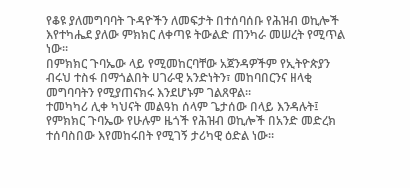የቆዩ ያለመግባባት ጉዳዮችን ለመፍታት በተሰባሰቡ የሕዝብ ወኪሎች እየተካሔደ ያለው ምክክር ለቀጣዩ ትውልድ ጠንካራ መሠረት የሚጥል ነው።
በምክክር ጉባኤው ላይ የሚመከርባቸው አጀንዳዎችም የኢትዮጵያን ብሩህ ተስፋ በማጎልበት ሀገራዊ አንድነትን፣ መከባበርንና ዘላቂ መግባባትን የሚያጠናክሩ እንደሆኑም ገልጸዋል።
ተመካካሪ ሊቀ ካህናት መልዓከ ሰላም ጌታሰው በላይ እንዳሉት፤ የምክክር ጉባኤው የሁሉም ዜጎች የሕዝብ ወኪሎች በአንድ መድረክ ተሰባስበው እየመከሩበት የሚገኝ ታሪካዊ ዕድል ነው።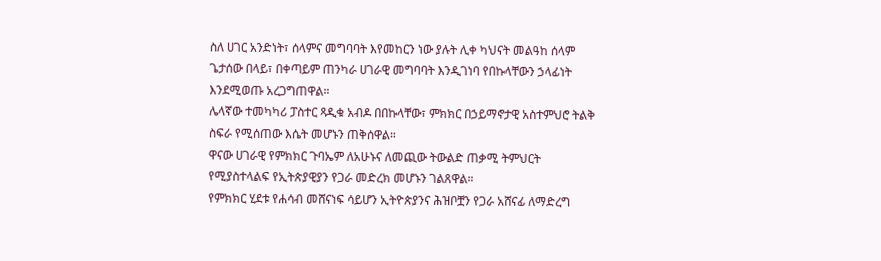ስለ ሀገር አንድነት፣ ሰላምና መግባባት እየመከርን ነው ያሉት ሊቀ ካህናት መልዓከ ሰላም ጌታሰው በላይ፣ በቀጣይም ጠንካራ ሀገራዊ መግባባት እንዲገነባ የበኩላቸውን ኃላፊነት እንደሚወጡ አረጋግጠዋል።
ሌላኛው ተመካካሪ ፓስተር ጻዲቁ አብዶ በበኩላቸው፣ ምክክር በኃይማኖታዊ አስተምህሮ ትልቅ ስፍራ የሚሰጠው እሴት መሆኑን ጠቅሰዋል።
ዋናው ሀገራዊ የምክክር ጉባኤም ለአሁኑና ለመጪው ትውልድ ጠቃሚ ትምህርት የሚያስተላልፍ የኢትጵያዊያን የጋራ መድረክ መሆኑን ገልጸዋል።
የምክክር ሂደቱ የሐሳብ መሸናነፍ ሳይሆን ኢትዮጵያንና ሕዝቦቿን የጋራ አሸናፊ ለማድረግ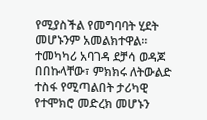የሚያስችል የመግባባት ሂደት መሆኑንም አመልክተዋል።
ተመካካሪ አባገዳ ደቻሳ ወዳጆ በበኩላቸው፣ ምክክሩ ለትውልድ ተስፋ የሚጣልበት ታሪካዊ የተሞክሮ መድረክ መሆኑን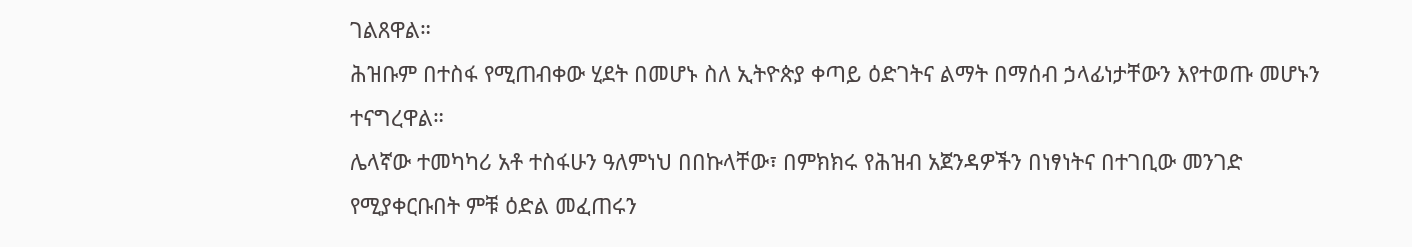ገልጸዋል።
ሕዝቡም በተስፋ የሚጠብቀው ሂደት በመሆኑ ስለ ኢትዮጵያ ቀጣይ ዕድገትና ልማት በማሰብ ኃላፊነታቸውን እየተወጡ መሆኑን ተናግረዋል።
ሌላኛው ተመካካሪ አቶ ተስፋሁን ዓለምነህ በበኩላቸው፣ በምክክሩ የሕዝብ አጀንዳዎችን በነፃነትና በተገቢው መንገድ የሚያቀርቡበት ምቹ ዕድል መፈጠሩን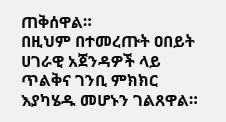ጠቅሰዋል።
በዚህም በተመረጡት ዐበይት ሀገራዊ አጀንዳዎች ላይ ጥልቅና ገንቢ ምክክር እያካሄዱ መሆኑን ገልጸዋል።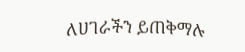ለሀገራችን ይጠቅማሉ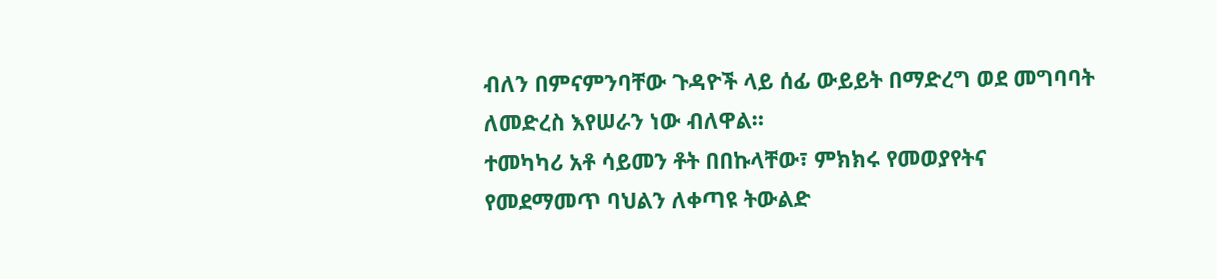ብለን በምናምንባቸው ጉዳዮች ላይ ሰፊ ውይይት በማድረግ ወደ መግባባት ለመድረስ እየሠራን ነው ብለዋል።
ተመካካሪ አቶ ሳይመን ቶት በበኩላቸው፣ ምክክሩ የመወያየትና የመደማመጥ ባህልን ለቀጣዩ ትውልድ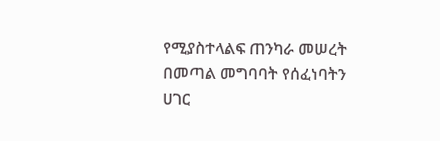የሚያስተላልፍ ጠንካራ መሠረት በመጣል መግባባት የሰፈነባትን ሀገር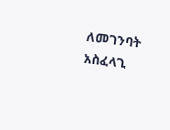ለመገንባት አስፈላጊ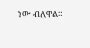ነው ብለዋል።